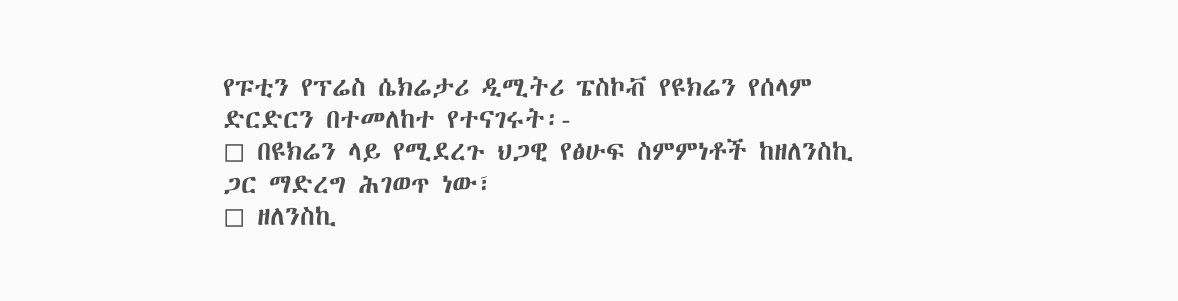የፑቲን የፕሬስ ሴክሬታሪ ዲሚትሪ ፔስኮቭ የዩክሬን የሰላም ድርድርን በተመለከተ የተናገሩት፡-
◻ በዩክሬን ላይ የሚደረጉ ህጋዊ የፅሁፍ ስምምነቶች ከዘለንስኪ ጋር ማድረግ ሕገወጥ ነው፣
◻ ዘለንስኪ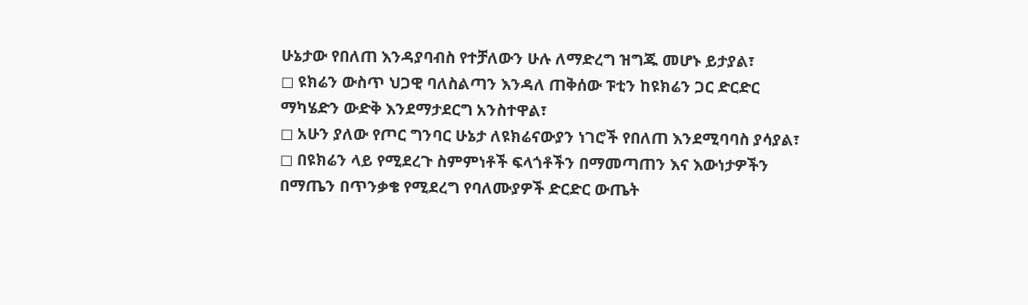ሁኔታው የበለጠ እንዳያባብስ የተቻለውን ሁሉ ለማድረግ ዝግጁ መሆኑ ይታያል፣
◻ ዩክሬን ውስጥ ህጋዊ ባለስልጣን እንዳለ ጠቅሰው ፑቲን ከዩክሬን ጋር ድርድር ማካሄድን ውድቅ እንደማታደርግ አንስተዋል፣
◻ አሁን ያለው የጦር ግንባር ሁኔታ ለዩክሬናውያን ነገሮች የበለጠ እንደሚባባስ ያሳያል፣
◻ በዩክሬን ላይ የሚደረጉ ስምምነቶች ፍላጎቶችን በማመጣጠን እና እውነታዎችን በማጤን በጥንቃቄ የሚደረግ የባለሙያዎች ድርድር ውጤት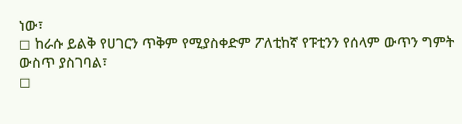ነው፣
◻ ከራሱ ይልቅ የሀገርን ጥቅም የሚያስቀድም ፖለቲከኛ የፑቲንን የሰላም ውጥን ግምት ውስጥ ያስገባል፣
◻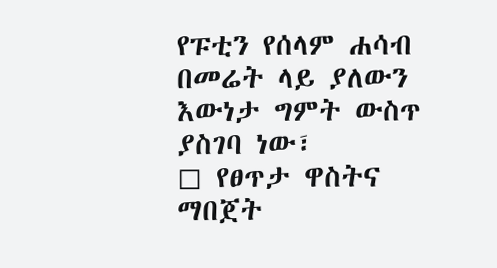የፑቲን የሰላም ሐሳብ በመሬት ላይ ያለውን እውነታ ግምት ውስጥ ያስገባ ነው፣
◻ የፀጥታ ዋስትና ማበጀት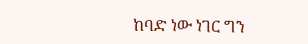ከባድ ነው ነገር ግን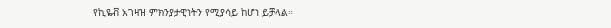የኪዬቭ አገዛዝ ምክንያታዊነትን የሚያሳይ ከሆነ ይቻላል።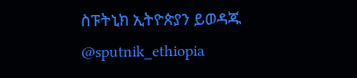ስፑትኒክ ኢትዮጵያን ይወዳጁ @sputnik_ethiopia